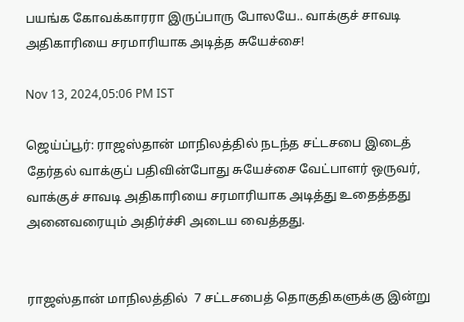பயங்க கோவக்காரரா இருப்பாரு போலயே.. வாக்குச் சாவடி அதிகாரியை சரமாரியாக அடித்த சுயேச்சை!

Nov 13, 2024,05:06 PM IST

ஜெய்ப்பூர்: ராஜஸ்தான் மாநிலத்தில் நடந்த சட்டசபை இடைத் தேர்தல் வாக்குப் பதிவின்போது சுயேச்சை வேட்பாளர் ஒருவர், வாக்குச் சாவடி அதிகாரியை சரமாரியாக அடித்து உதைத்தது அனைவரையும் அதிர்ச்சி அடைய வைத்தது.


ராஜஸ்தான் மாநிலத்தில்  7 சட்டசபைத் தொகுதிகளுக்கு இன்று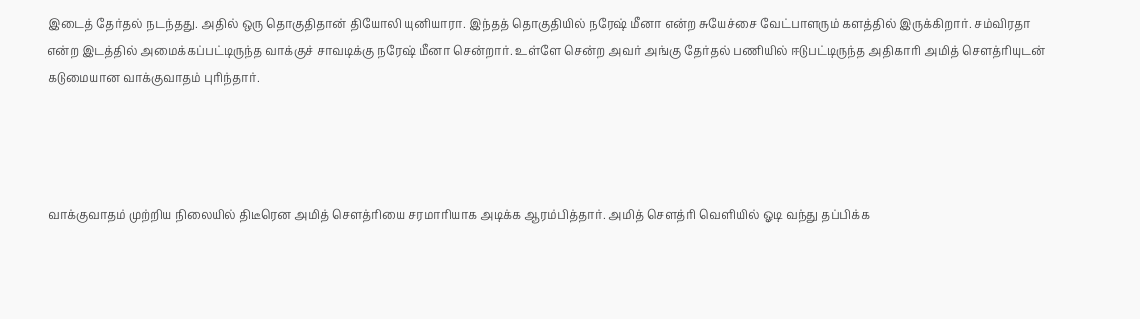இடைத் தேர்தல் நடந்தது. அதில் ஒரு தொகுதிதான் தியோலி யுனியாரா. இந்தத் தொகுதியில் நரேஷ் மீனா என்ற சுயேச்சை வேட்பாளரும் களத்தில் இருக்கிறார். சம்விரதா என்ற இடத்தில் அமைக்கப்பட்டிருந்த வாக்குச் சாவடிக்கு நரேஷ் மீனா சென்றார். உள்ளே சென்ற அவர் அங்கு தேர்தல் பணியில் ஈடுபட்டிருந்த அதிகாரி அமித் செளத்ரியுடன் கடுமையான வாக்குவாதம் புரிந்தார்.




வாக்குவாதம் முற்றிய நிலையில் திடீரென அமித் செளத்ரியை சரமாரியாக அடிக்க ஆரம்பித்தார். அமித் செளத்ரி வெளியில் ஓடி வந்து தப்பிக்க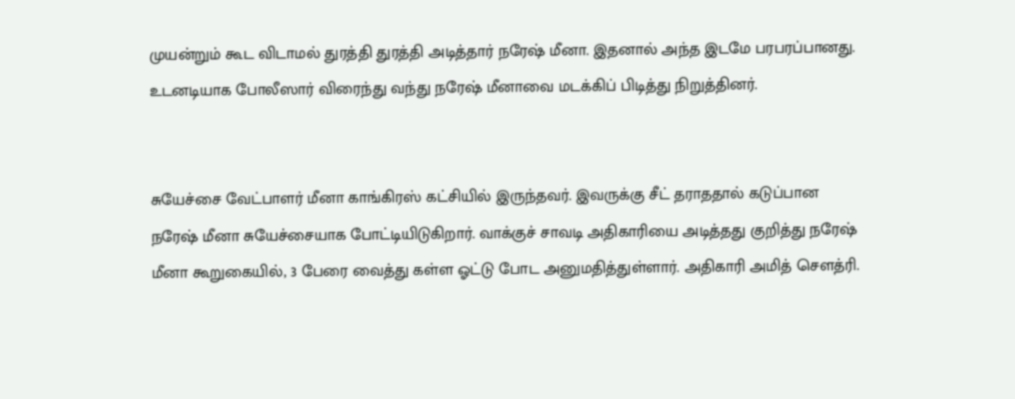முயன்றும் கூட விடாமல் துரத்தி துரத்தி அடித்தார் நரேஷ் மீனா. இதனால் அந்த இடமே பரபரப்பானது. உடனடியாக போலீஸார் விரைந்து வந்து நரேஷ் மீனாவை மடக்கிப் பிடித்து நிறுத்தினர்.


சுயேச்சை வேட்பாளர் மீனா காங்கிரஸ் கட்சியில் இருந்தவர். இவருக்கு சீட் தராததால் கடுப்பான நரேஷ் மீனா சுயேச்சையாக போட்டியிடுகிறார். வாக்குச் சாவடி அதிகாரியை அடித்தது குறித்து நரேஷ் மீனா கூறுகையில், 3 பேரை வைத்து கள்ள ஓட்டு போட அனுமதித்துள்ளார். அதிகாரி அமித் செளத்ரி.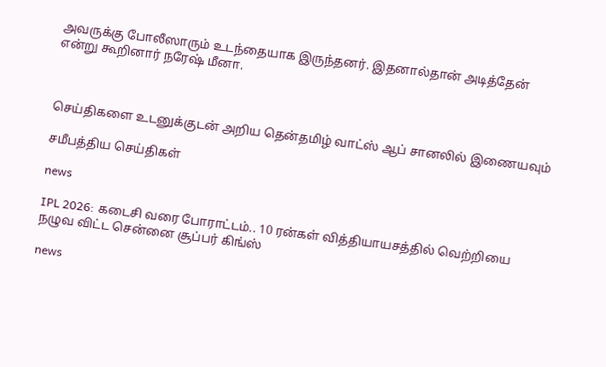அவருக்கு போலீஸாரும் உடந்தையாக இருந்தனர். இதனால்தான் அடித்தேன் என்று கூறினார் நரேஷ் மீனா.



செய்திகளை உடனுக்குடன் அறிய தென்தமிழ் வாட்ஸ் ஆப் சானலில் இணையவும்

சமீபத்திய செய்திகள்

news

IPL 2026: கடைசி வரை போராட்டம்.. 10 ரன்கள் வித்தியாயசத்தில் வெற்றியை நழுவ விட்ட சென்னை சூப்பர் கிங்ஸ்

news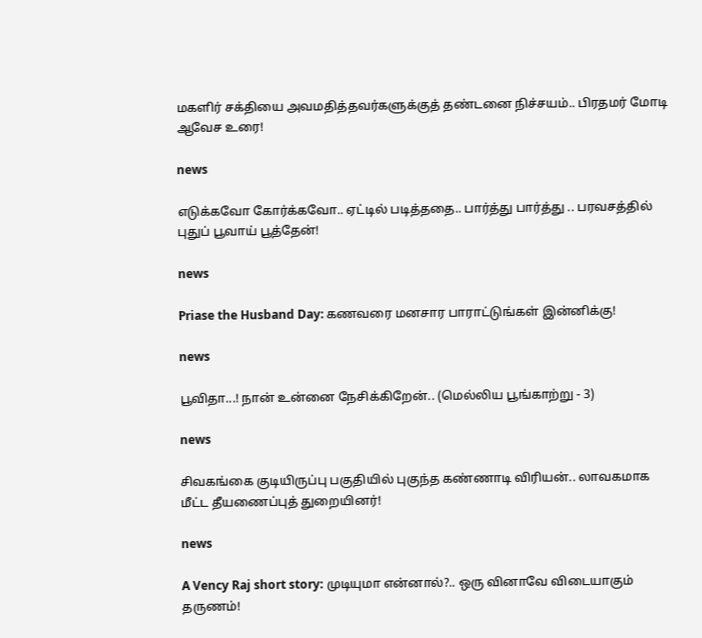மகளிர் சக்தியை அவமதித்தவர்களுக்குத் தண்டனை நிச்சயம்.. பிரதமர் மோடி ஆவேச உரை!

news

எடுக்கவோ கோர்க்கவோ.. ஏட்டில் படித்ததை.. பார்த்து பார்த்து .. பரவசத்தில் புதுப் பூவாய் பூத்தேன்!

news

Priase the Husband Day: கணவரை மனசார பாராட்டுங்கள் இன்னிக்கு!

news

பூவிதா...! நான் உன்னை நேசிக்கிறேன்.. (மெல்லிய பூங்காற்று - 3)

news

சிவகங்கை குடியிருப்பு பகுதியில் புகுந்த கண்ணாடி விரியன்.. லாவகமாக மீட்ட தீயணைப்புத் துறையினர்!

news

A Vency Raj short story: முடியுமா என்னால்?.. ஒரு வினாவே விடையாகும் தருணம்!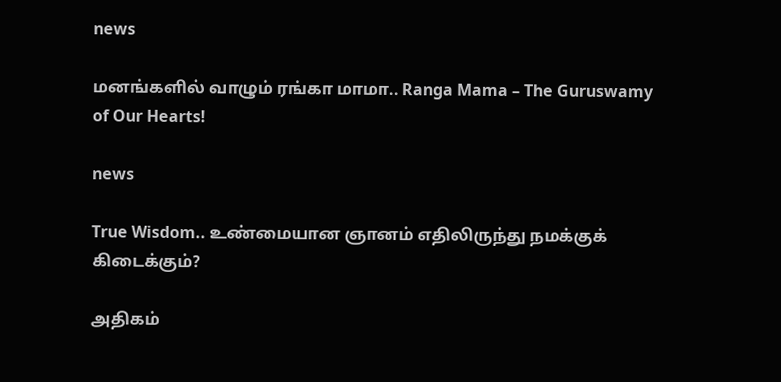news

மனங்களில் வாழும் ரங்கா மாமா.. Ranga Mama – The Guruswamy of Our Hearts!

news

True Wisdom.. உண்மையான ஞானம் எதிலிருந்து நமக்குக் கிடைக்கும்?

அதிகம்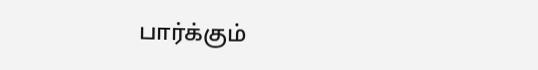பார்க்கும்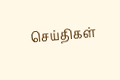செய்திகள்